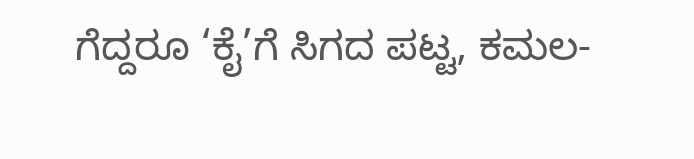ಗೆದ್ದರೂ ‘ಕೈ’ಗೆ ಸಿಗದ ಪಟ್ಟ, ಕಮಲ-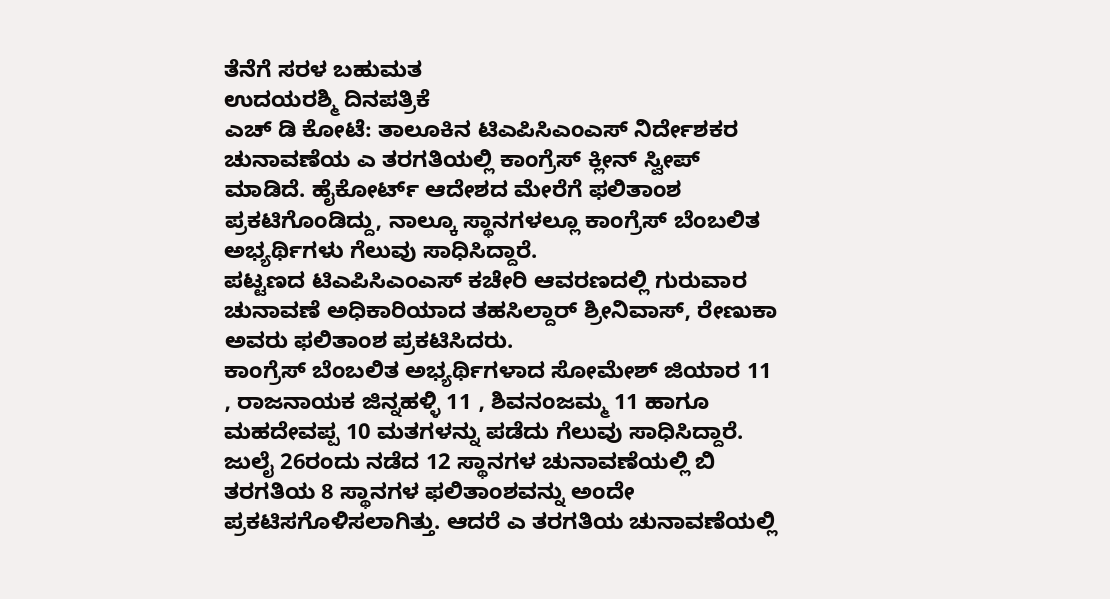ತೆನೆಗೆ ಸರಳ ಬಹುಮತ
ಉದಯರಶ್ಮಿ ದಿನಪತ್ರಿಕೆ
ಎಚ್ ಡಿ ಕೋಟೆ: ತಾಲೂಕಿನ ಟಿಎಪಿಸಿಎಂಎಸ್ ನಿರ್ದೇಶಕರ ಚುನಾವಣೆಯ ಎ ತರಗತಿಯಲ್ಲಿ ಕಾಂಗ್ರೆಸ್ ಕ್ಲೀನ್ ಸ್ವೀಪ್ ಮಾಡಿದೆ. ಹೈಕೋರ್ಟ್ ಆದೇಶದ ಮೇರೆಗೆ ಫಲಿತಾಂಶ ಪ್ರಕಟಿಗೊಂಡಿದ್ದು, ನಾಲ್ಕೂ ಸ್ಥಾನಗಳಲ್ಲೂ ಕಾಂಗ್ರೆಸ್ ಬೆಂಬಲಿತ ಅಭ್ಯರ್ಥಿಗಳು ಗೆಲುವು ಸಾಧಿಸಿದ್ದಾರೆ.
ಪಟ್ಟಣದ ಟಿಎಪಿಸಿಎಂಎಸ್ ಕಚೇರಿ ಆವರಣದಲ್ಲಿ ಗುರುವಾರ ಚುನಾವಣೆ ಅಧಿಕಾರಿಯಾದ ತಹಸಿಲ್ದಾರ್ ಶ್ರೀನಿವಾಸ್, ರೇಣುಕಾ ಅವರು ಫಲಿತಾಂಶ ಪ್ರಕಟಿಸಿದರು.
ಕಾಂಗ್ರೆಸ್ ಬೆಂಬಲಿತ ಅಭ್ಯರ್ಥಿಗಳಾದ ಸೋಮೇಶ್ ಜಿಯಾರ 11 , ರಾಜನಾಯಕ ಜಿನ್ನಹಳ್ಳಿ 11 , ಶಿವನಂಜಮ್ಮ 11 ಹಾಗೂ ಮಹದೇವಪ್ಪ 10 ಮತಗಳನ್ನು ಪಡೆದು ಗೆಲುವು ಸಾಧಿಸಿದ್ದಾರೆ. ಜುಲೈ 26ರಂದು ನಡೆದ 12 ಸ್ಥಾನಗಳ ಚುನಾವಣೆಯಲ್ಲಿ ಬಿ ತರಗತಿಯ 8 ಸ್ಥಾನಗಳ ಫಲಿತಾಂಶವನ್ನು ಅಂದೇ ಪ್ರಕಟಿಸಗೊಳಿಸಲಾಗಿತ್ತು. ಆದರೆ ಎ ತರಗತಿಯ ಚುನಾವಣೆಯಲ್ಲಿ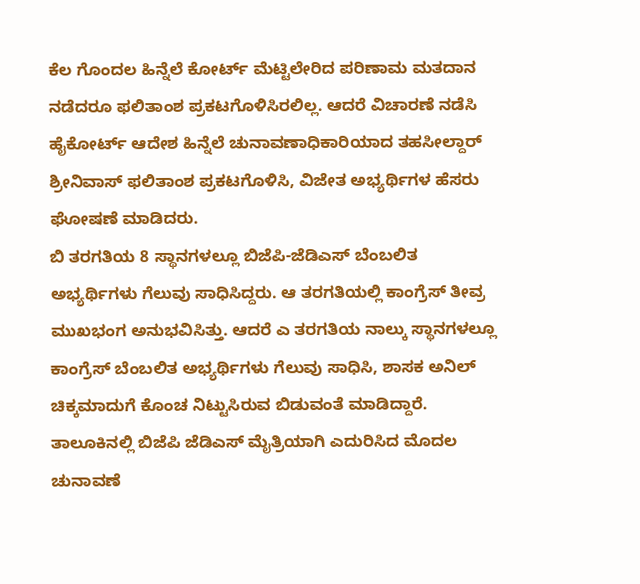ಕೆಲ ಗೊಂದಲ ಹಿನ್ನೆಲೆ ಕೋರ್ಟ್ ಮೆಟ್ಟಿಲೇರಿದ ಪರಿಣಾಮ ಮತದಾನ ನಡೆದರೂ ಫಲಿತಾಂಶ ಪ್ರಕಟಗೊಳಿಸಿರಲಿಲ್ಲ. ಆದರೆ ವಿಚಾರಣೆ ನಡೆಸಿ ಹೈಕೋರ್ಟ್ ಆದೇಶ ಹಿನ್ನೆಲೆ ಚುನಾವಣಾಧಿಕಾರಿಯಾದ ತಹಸೀಲ್ದಾರ್ ಶ್ರೀನಿವಾಸ್ ಫಲಿತಾಂಶ ಪ್ರಕಟಗೊಳಿಸಿ, ವಿಜೇತ ಅಭ್ಯರ್ಥಿಗಳ ಹೆಸರು ಘೋಷಣೆ ಮಾಡಿದರು.
ಬಿ ತರಗತಿಯ 8 ಸ್ಥಾನಗಳಲ್ಲೂ ಬಿಜೆಪಿ-ಜೆಡಿಎಸ್ ಬೆಂಬಲಿತ ಅಭ್ಯರ್ಥಿಗಳು ಗೆಲುವು ಸಾಧಿಸಿದ್ದರು. ಆ ತರಗತಿಯಲ್ಲಿ ಕಾಂಗ್ರೆಸ್ ತೀವ್ರ ಮುಖಭಂಗ ಅನುಭವಿಸಿತ್ತು. ಆದರೆ ಎ ತರಗತಿಯ ನಾಲ್ಕು ಸ್ಥಾನಗಳಲ್ಲೂ ಕಾಂಗ್ರೆಸ್ ಬೆಂಬಲಿತ ಅಭ್ಯರ್ಥಿಗಳು ಗೆಲುವು ಸಾಧಿಸಿ, ಶಾಸಕ ಅನಿಲ್ ಚಿಕ್ಕಮಾದುಗೆ ಕೊಂಚ ನಿಟ್ಟುಸಿರುವ ಬಿಡುವಂತೆ ಮಾಡಿದ್ದಾರೆ. ತಾಲೂಕಿನಲ್ಲಿ ಬಿಜೆಪಿ ಜೆಡಿಎಸ್ ಮೈತ್ರಿಯಾಗಿ ಎದುರಿಸಿದ ಮೊದಲ ಚುನಾವಣೆ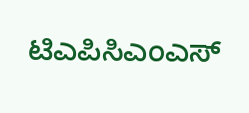ಟಿಎಪಿಸಿಎಂಎಸ್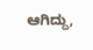ಆಗಿದ್ದು,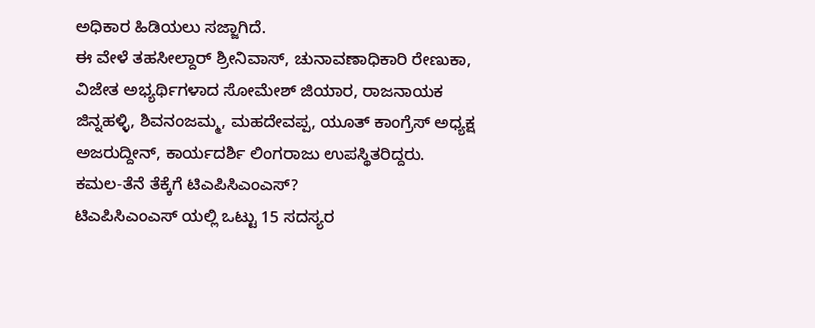ಅಧಿಕಾರ ಹಿಡಿಯಲು ಸಜ್ಜಾಗಿದೆ.
ಈ ವೇಳೆ ತಹಸೀಲ್ದಾರ್ ಶ್ರೀನಿವಾಸ್, ಚುನಾವಣಾಧಿಕಾರಿ ರೇಣುಕಾ, ವಿಜೇತ ಅಭ್ಯರ್ಥಿಗಳಾದ ಸೋಮೇಶ್ ಜಿಯಾರ, ರಾಜನಾಯಕ ಜಿನ್ನಹಳ್ಳಿ, ಶಿವನಂಜಮ್ಮ, ಮಹದೇವಪ್ಪ, ಯೂತ್ ಕಾಂಗ್ರೆಸ್ ಅಧ್ಯಕ್ಷ ಅಜರುದ್ದೀನ್, ಕಾರ್ಯದರ್ಶಿ ಲಿಂಗರಾಜು ಉಪಸ್ಥಿತರಿದ್ದರು.
ಕಮಲ-ತೆನೆ ತೆಕ್ಕೆಗೆ ಟಿಎಪಿಸಿಎಂಎಸ್?
ಟಿಎಪಿಸಿಎಂಎಸ್ ಯಲ್ಲಿ ಒಟ್ಟು 15 ಸದಸ್ಯರ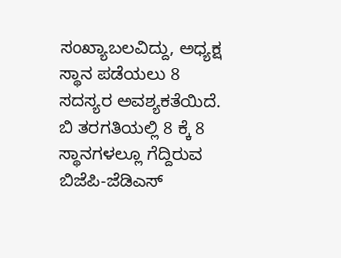ಸಂಖ್ಯಾಬಲವಿದ್ದು, ಅಧ್ಯಕ್ಷ ಸ್ಥಾನ ಪಡೆಯಲು 8 ಸದಸ್ಯರ ಅವಶ್ಯಕತೆಯಿದೆ. ಬಿ ತರಗತಿಯಲ್ಲಿ 8 ಕ್ಕೆ 8 ಸ್ಥಾನಗಳಲ್ಲೂ ಗೆದ್ದಿರುವ ಬಿಜೆಪಿ-ಜೆಡಿಎಸ್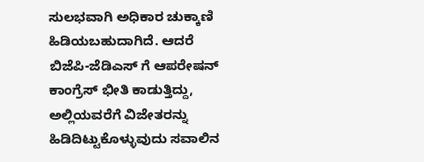ಸುಲಭವಾಗಿ ಅಧಿಕಾರ ಚುಕ್ಕಾಣಿ ಹಿಡಿಯಬಹುದಾಗಿದೆ. ಆದರೆ ಬಿಜೆಪಿ-ಜೆಡಿಎಸ್ ಗೆ ಆಪರೇಷನ್ ಕಾಂಗ್ರೆಸ್ ಭೀತಿ ಕಾಡುತ್ತಿದ್ದು, ಅಲ್ಲಿಯವರೆಗೆ ವಿಜೇತರನ್ನು ಹಿಡಿದಿಟ್ಟುಕೊಳ್ಳುವುದು ಸವಾಲಿನ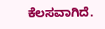ಕೆಲಸವಾಗಿದೆ.